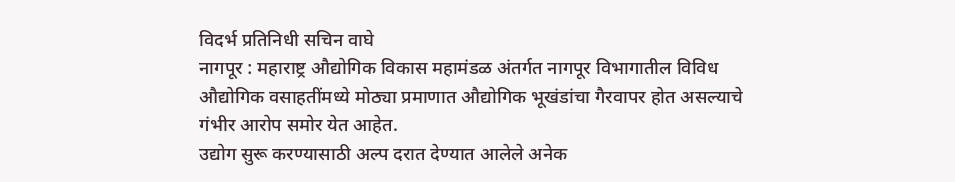विदर्भ प्रतिनिधी सचिन वाघे
नागपूर : महाराष्ट्र औद्योगिक विकास महामंडळ अंतर्गत नागपूर विभागातील विविध औद्योगिक वसाहतींमध्ये मोठ्या प्रमाणात औद्योगिक भूखंडांचा गैरवापर होत असल्याचे गंभीर आरोप समोर येत आहेत.
उद्योग सुरू करण्यासाठी अल्प दरात देण्यात आलेले अनेक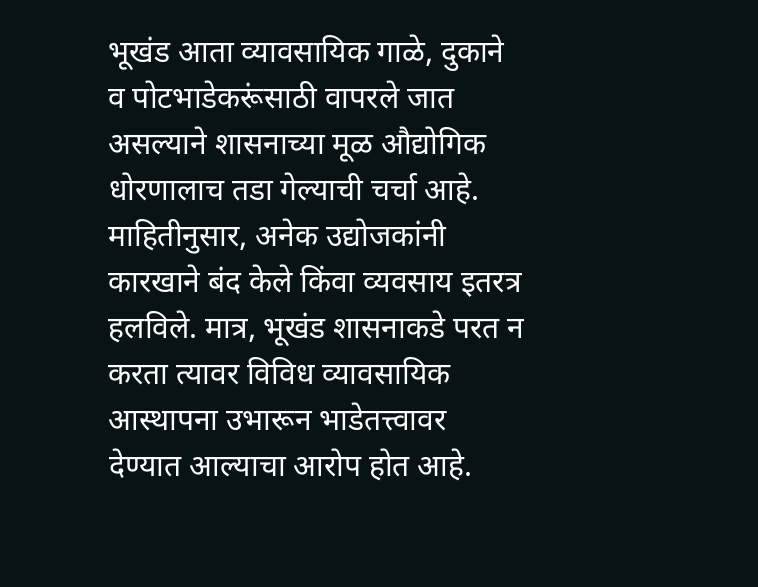भूखंड आता व्यावसायिक गाळे, दुकाने व पोटभाडेकरूंसाठी वापरले जात असल्याने शासनाच्या मूळ औद्योगिक धोरणालाच तडा गेल्याची चर्चा आहे.
माहितीनुसार, अनेक उद्योजकांनी कारखाने बंद केले किंवा व्यवसाय इतरत्र हलविले. मात्र, भूखंड शासनाकडे परत न करता त्यावर विविध व्यावसायिक आस्थापना उभारून भाडेतत्त्वावर देण्यात आल्याचा आरोप होत आहे.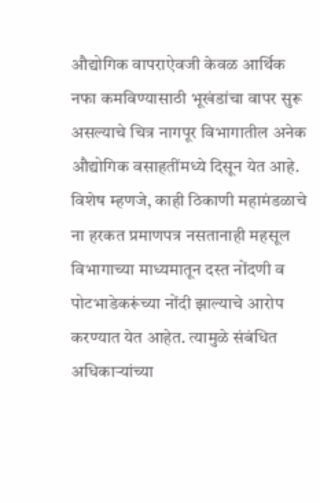औद्योगिक वापराऐवजी केवळ आर्थिक नफा कमविण्यासाठी भूखंडांचा वापर सुरू असल्याचे चित्र नागपूर विभागातील अनेक औद्योगिक वसाहतींमध्ये दिसून येत आहे.
विशेष म्हणजे, काही ठिकाणी महामंडळाचे ना हरकत प्रमाणपत्र नसतानाही महसूल विभागाच्या माध्यमातून दस्त नोंदणी व पोटभाडेकरूंच्या नोंदी झाल्याचे आरोप करण्यात येत आहेत. त्यामुळे संबंधित अधिकाऱ्यांच्या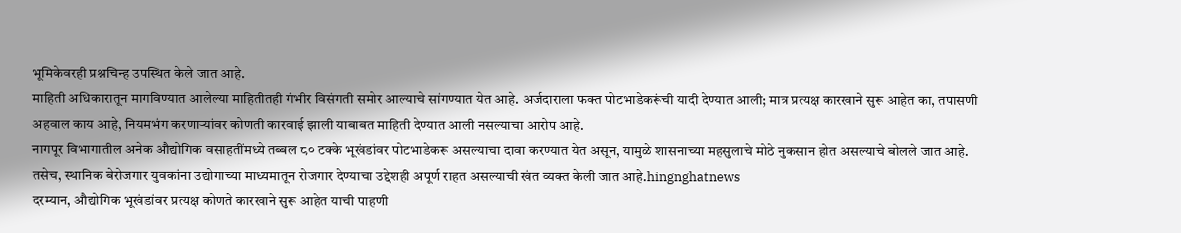भूमिकेवरही प्रश्नचिन्ह उपस्थित केले जात आहे.
माहिती अधिकारातून मागविण्यात आलेल्या माहितीतही गंभीर विसंगती समोर आल्याचे सांगण्यात येत आहे. अर्जदाराला फक्त पोटभाडेकरूंची यादी देण्यात आली; मात्र प्रत्यक्ष कारखाने सुरू आहेत का, तपासणी अहवाल काय आहे, नियमभंग करणाऱ्यांवर कोणती कारवाई झाली याबाबत माहिती देण्यात आली नसल्याचा आरोप आहे.
नागपूर विभागातील अनेक औद्योगिक वसाहतींमध्ये तब्बल ८० टक्के भूखंडांवर पोटभाडेकरू असल्याचा दावा करण्यात येत असून, यामुळे शासनाच्या महसुलाचे मोठे नुकसान होत असल्याचे बोलले जात आहे. तसेच, स्थानिक बेरोजगार युवकांना उद्योगाच्या माध्यमातून रोजगार देण्याचा उद्देशही अपूर्ण राहत असल्याची खंत व्यक्त केली जात आहे.hingnghatnews
दरम्यान, औद्योगिक भूखंडांवर प्रत्यक्ष कोणते कारखाने सुरू आहेत याची पाहणी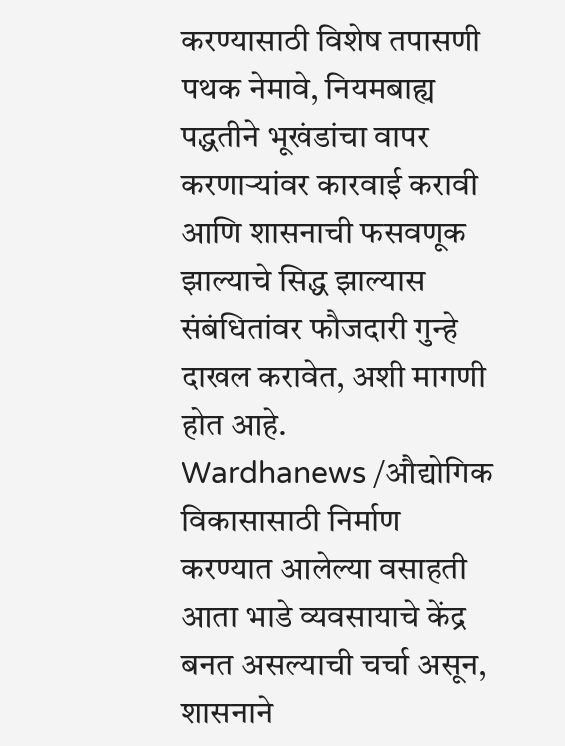करण्यासाठी विशेष तपासणी पथक नेमावे, नियमबाह्य पद्धतीने भूखंडांचा वापर करणाऱ्यांवर कारवाई करावी आणि शासनाची फसवणूक झाल्याचे सिद्ध झाल्यास संबंधितांवर फौजदारी गुन्हे दाखल करावेत, अशी मागणी होत आहे.
Wardhanews /औद्योगिक विकासासाठी निर्माण करण्यात आलेल्या वसाहती आता भाडे व्यवसायाचे केंद्र बनत असल्याची चर्चा असून, शासनाने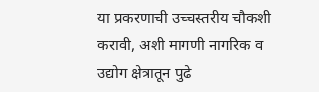या प्रकरणाची उच्चस्तरीय चौकशी करावी, अशी मागणी नागरिक व उद्योग क्षेत्रातून पुढे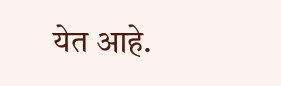येत आहे.